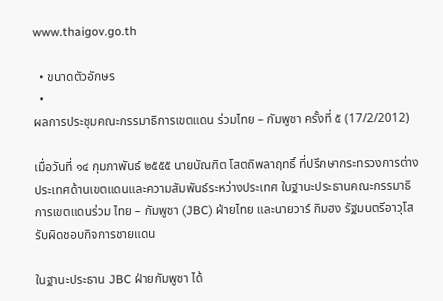www.thaigov.go.th

  • ขนาดตัวอักษร
  •
ผลการประชุมคณะกรรมาธิการเขตแดน ร่วมไทย – กัมพูชา ครั้งที่ ๕ (17/2/2012)

เมื่อวันที่ ๑๔ กุมภาพันธ์ ๒๕๕๕ นายบัณฑิต โสตถิพลาฤทธิ์ ที่ปรึกษากระทรวงการต่างประเทศด้านเขตแดนและความสัมพันธ์ระหว่างประเทศ ในฐานะประธานคณะกรรมาธิการเขตแดนร่วม ไทย – กัมพูชา (JBC) ฝ่ายไทย และนายวาร์ กิมฮง รัฐมนตรีอาวุโส รับผิดชอบกิจการชายแดน

ในฐานะประธาน JBC ฝ่ายกัมพูชา ได้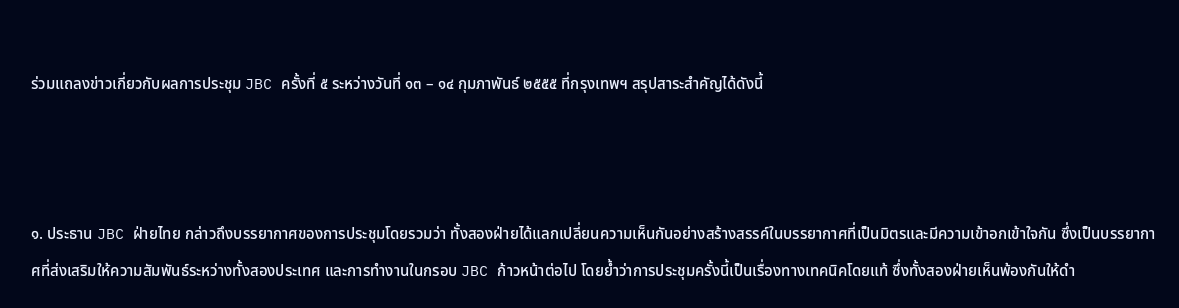ร่วมแถลงข่าวเกี่ยวกับผลการประชุม JBC ครั้งที่ ๕ ระหว่างวันที่ ๑๓ – ๑๔ กุมภาพันธ์ ๒๕๕๕ ที่กรุงเทพฯ สรุปสาระสำคัญได้ดังนี้



๑. ประธาน JBC ฝ่ายไทย กล่าวถึงบรรยากาศของการประชุมโดยรวมว่า ทั้งสองฝ่ายได้แลกเปลี่ยนความเห็นกันอย่างสร้างสรรค์ในบรรยากาศที่เป็นมิตรและมีความเข้าอกเข้าใจกัน ซึ่งเป็นบรรยากาศที่ส่งเสริมให้ความสัมพันธ์ระหว่างทั้งสองประเทศ และการทำงานในกรอบ JBC ก้าวหน้าต่อไป โดยย้ำว่าการประชุมครั้งนี้เป็นเรื่องทางเทคนิคโดยแท้ ซึ่งทั้งสองฝ่ายเห็นพ้องกันให้ดำ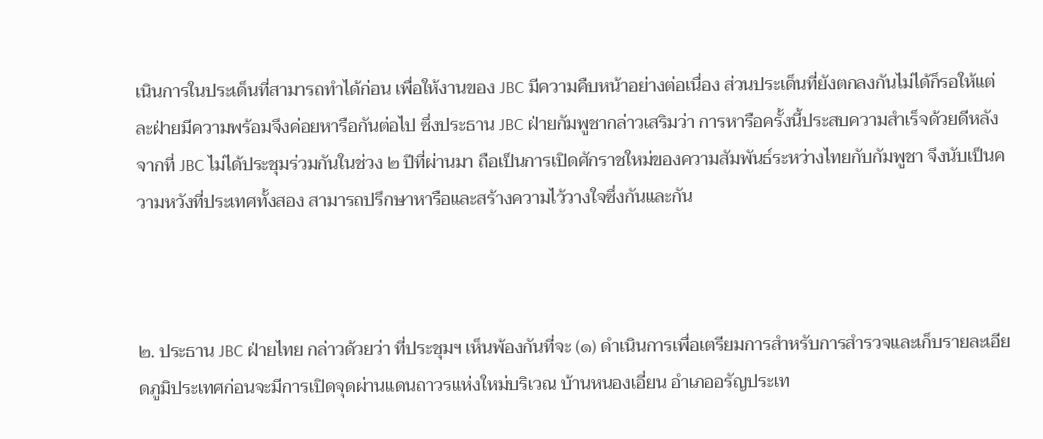เนินการในประเด็นที่สามารถทำได้ก่อน เพื่อให้งานของ JBC มีความคืบหน้าอย่างต่อเนื่อง ส่วนประเด็นที่ยังตกลงกันไม่ได้ก็รอให้แต่ละฝ่ายมีความพร้อมจึงค่อยหารือกันต่อไป ซึ่งประธาน JBC ฝ่ายกัมพูชากล่าวเสริมว่า การหารือครั้งนี้ประสบความสำเร็จด้วยดีหลังจากที่ JBC ไม่ได้ประชุมร่วมกันในช่วง ๒ ปีที่ผ่านมา ถือเป็นการเปิดศักราชใหม่ของความสัมพันธ์ระหว่างไทยกับกัมพูชา จึงนับเป็นความหวังที่ประเทศทั้งสอง สามารถปรึกษาหารือและสร้างความไว้วางใจซึ่งกันและกัน



๒. ประธาน JBC ฝ่ายไทย กล่าวด้วยว่า ที่ประชุมฯ เห็นพ้องกันที่จะ (๑) ดำเนินการเพื่อเตรียมการสำหรับการสำรวจและเก็บรายละเอียดภูมิประเทศก่อนจะมีการเปิดจุดผ่านแดนถาวรแห่งใหม่บริเวณ บ้านหนองเอี่ยน อำเภออรัญประเท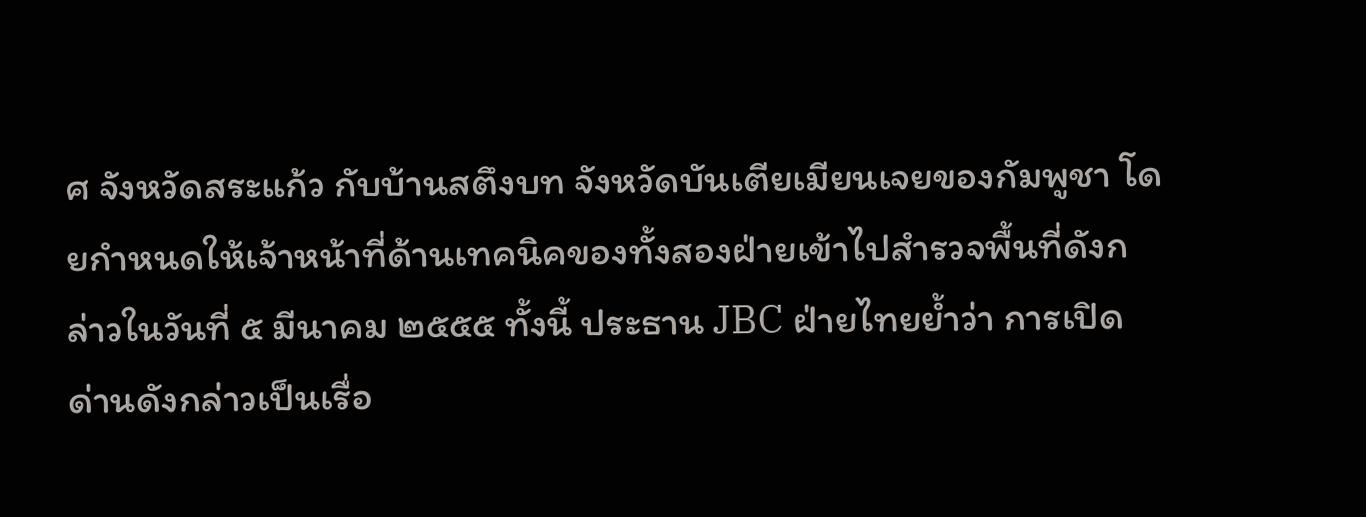ศ จังหวัดสระแก้ว กับบ้านสตึงบท จังหวัดบันเตียเมียนเจยของกัมพูชา โดยกำหนดให้เจ้าหน้าที่ด้านเทคนิคของทั้งสองฝ่ายเข้าไปสำรวจพื้นที่ดังกล่าวในวันที่ ๕ มีนาคม ๒๕๕๕ ทั้งนี้ ประธาน JBC ฝ่ายไทยย้ำว่า การเปิดด่านดังกล่าวเป็นเรื่อ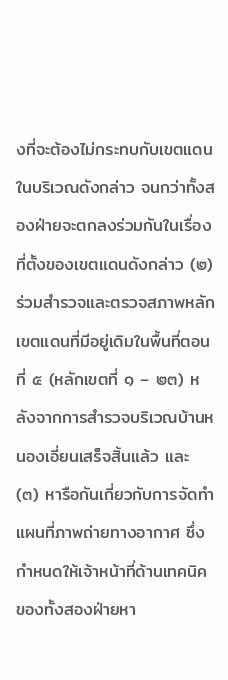งที่จะต้องไม่กระทบกับเขตแดนในบริเวณดังกล่าว จนกว่าทั้งสองฝ่ายจะตกลงร่วมกันในเรื่องที่ตั้งของเขตแดนดังกล่าว (๒) ร่วมสำรวจและตรวจสภาพหลักเขตแดนที่มีอยู่เดิมในพื้นที่ตอนที่ ๕ (หลักเขตที่ ๑ – ๒๓) หลังจากการสำรวจบริเวณบ้านหนองเอี่ยนเสร็จสิ้นแล้ว และ (๓) หารือกันเกี่ยวกับการจัดทำแผนที่ภาพถ่ายทางอากาศ ซึ่งกำหนดให้เจ้าหน้าที่ด้านเทคนิคของทั้งสองฝ่ายหา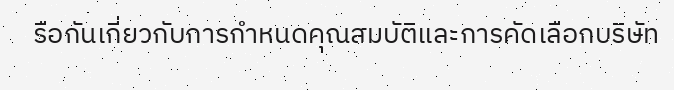รือกันเกี่ยวกับการกำหนดคุณสมบัติและการคัดเลือกบริษัท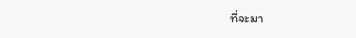ที่จะมา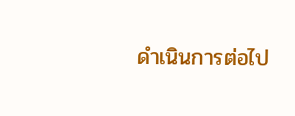ดำเนินการต่อไป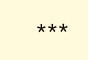***